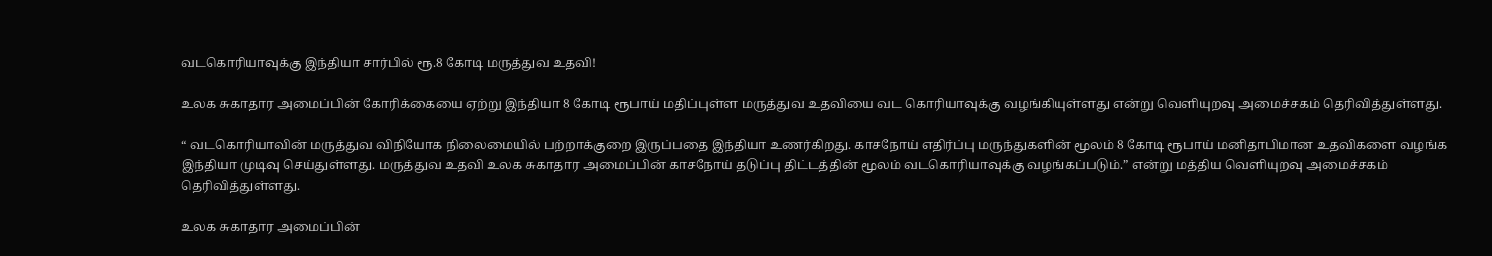வடகொரியாவுக்கு இந்தியா சார்பில் ரூ.8 கோடி மருத்துவ உதவி!

உலக சுகாதார அமைப்பின் கோரிக்கையை ஏற்று இந்தியா 8 கோடி ரூபாய் மதிப்புள்ள மருத்துவ உதவியை வட கொரியாவுக்கு வழங்கியுள்ளது என்று வெளியுறவு அமைச்சகம் தெரிவித்துள்ளது.

“ வடகொரியாவின் மருத்துவ விநியோக நிலைமையில் பற்றாக்குறை இருப்பதை இந்தியா உணர்கிறது. காசநோய் எதிர்ப்பு மருந்துகளின் மூலம் 8 கோடி ரூபாய் மனிதாபிமான உதவிகளை வழங்க இந்தியா முடிவு செய்துள்ளது. மருத்துவ உதவி உலக சுகாதார அமைப்பின் காசநோய் தடுப்பு திட்டத்தின் மூலம் வடகொரியாவுக்கு வழங்கப்படும்.” என்று மத்திய வெளியுறவு அமைச்சகம் தெரிவித்துள்ளது.

உலக சுகாதார அமைப்பின்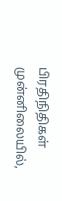பிரதிநிதிகள் முன்னிலையில்,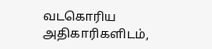வடகொரிய அதிகாரிகளிடம்,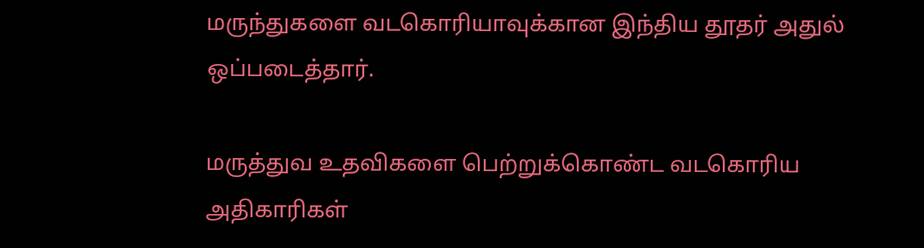மருந்துகளை வடகொரியாவுக்கான இந்திய தூதர் அதுல் ஒப்படைத்தார்.

மருத்துவ உதவிகளை பெற்றுக்கொண்ட வடகொரிய அதிகாரிகள்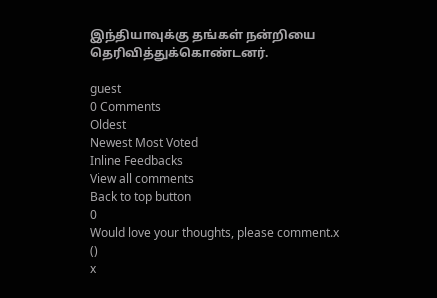இந்தியாவுக்கு தங்கள் நன்றியை தெரிவித்துக்கொண்டனர்.

guest
0 Comments
Oldest
Newest Most Voted
Inline Feedbacks
View all comments
Back to top button
0
Would love your thoughts, please comment.x
()
x